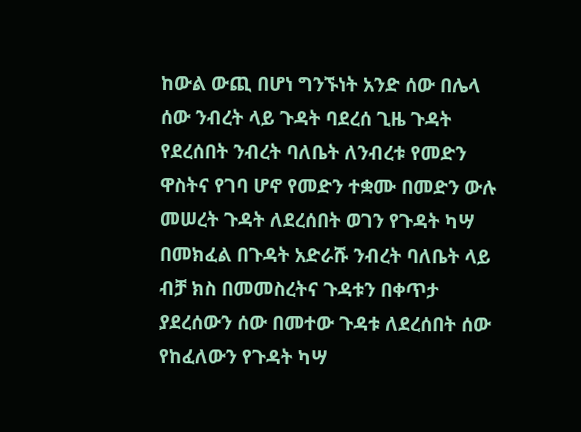ከውል ውጪ በሆነ ግንኙነት አንድ ሰው በሌላ ሰው ንብረት ላይ ጉዳት ባደረሰ ጊዜ ጉዳት የደረሰበት ንብረት ባለቤት ለንብረቱ የመድን ዋስትና የገባ ሆኖ የመድን ተቋሙ በመድን ውሉ መሠረት ጉዳት ለደረሰበት ወገን የጉዳት ካሣ በመክፈል በጉዳት አድራሹ ንብረት ባለቤት ላይ ብቻ ክስ በመመስረትና ጉዳቱን በቀጥታ ያደረሰውን ሰው በመተው ጉዳቱ ለደረሰበት ሰው የከፈለውን የጉዳት ካሣ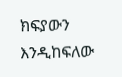ክፍያውን እንዲከፍለው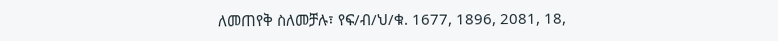ለመጠየቅ ስለመቻሉ፣ የፍ/ብ/ህ/ቁ. 1677, 1896, 2081, 18,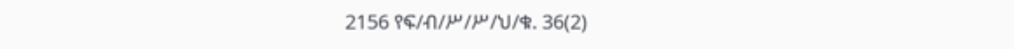2156 የፍ/ብ/ሥ/ሥ/ህ/ቁ. 36(2)